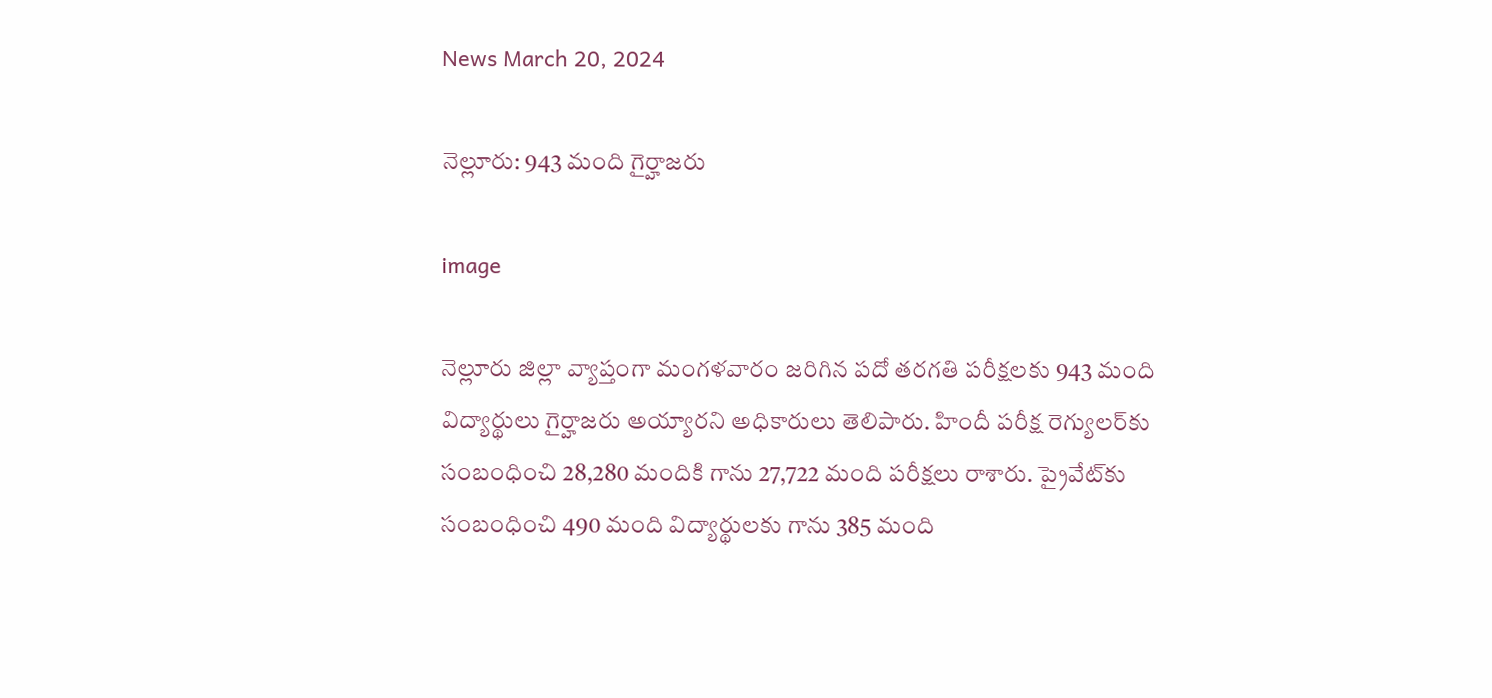News March 20, 2024

నెల్లూరు: 943 మంది గైర్హాజరు

image

నెల్లూరు జిల్లా వ్యాప్తంగా మంగళవారం జరిగిన పదో తరగతి పరీక్షలకు 943 మంది విద్యార్థులు గైర్హాజరు అయ్యారని అధికారులు తెలిపారు. హిందీ పరీక్ష రెగ్యులర్‌కు సంబంధించి 28,280 మందికి గాను 27,722 మంది పరీక్షలు రాశారు. ప్రైవేట్‌కు సంబంధించి 490 మంది విద్యార్థులకు గాను 385 మంది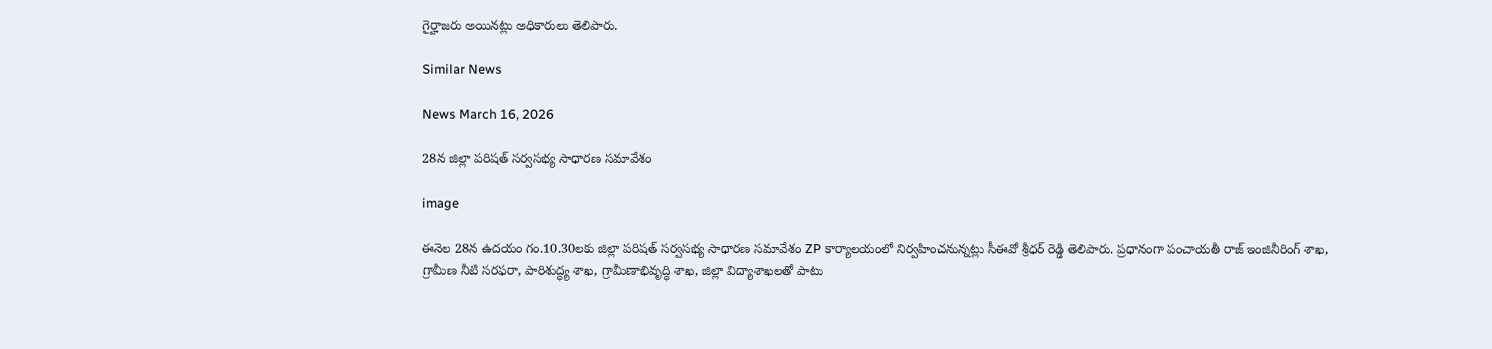గైర్హాజరు అయినట్లు అధికారులు తెలిపారు.

Similar News

News March 16, 2026

28న జిల్లా పరిషత్ సర్వసభ్య సాధారణ సమావేశం

image

ఈనెల 28న ఉదయం గం.10.30లకు జిల్లా పరిషత్ సర్వసభ్య సాధారణ సమావేశం ZP కార్యాలయంలో నిర్వహించనున్నట్లు సీఈవో శ్రీధర్ రెడ్డి తెలిపారు. ప్రధానంగా పంచాయతీ రాజ్ ఇంజినీరింగ్ శాఖ, గ్రామీణ నీటి సరఫరా, పారిశుద్ధ్య శాఖ, గ్రామీణాభివృద్ధి శాఖ, జిల్లా విద్యాశాఖలతో పాటు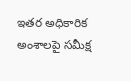ఇతర అధికారిక అంశాలపై సమీక్ష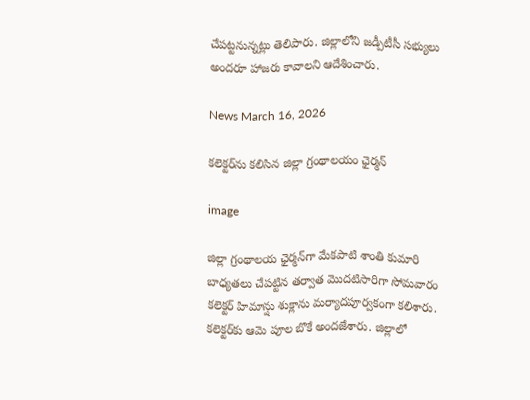చేపట్టనున్నట్లు తెలిపారు. జిల్లాలోని జడ్పీటీసీ సభ్యులు అందరూ హాజరు కావాలని ఆదేశించారు.

News March 16, 2026

కలెక్టర్‌ను కలిసిన జిల్లా గ్రంథాలయం ఛైర్మన్

image

జిల్లా గ్రంథాలయ ఛైర్మన్‌గా మేకపాటి శాంతి కుమారి బాధ్యతలు చేపట్టిన తర్వాత మొదటిసారిగా సోమవారం కలెక్టర్ హిమాన్షు శుక్లాను మర్యాదపూర్వకంగా కలిశారు. కలెక్టర్‌కు ఆమె పూల బొకే అందజేశారు. జిల్లాలో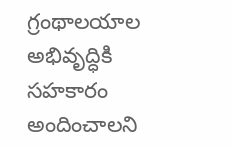గ్రంథాలయాల అభివృద్ధికి సహకారం అందించాలని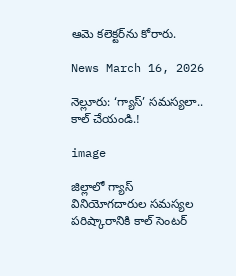ఆమె కలెక్టర్‌ను కోరారు.

News March 16, 2026

నెల్లూరు: ‘గ్యాస్’ సమస్యలా.. కాల్ చేయండి.!

image

జిల్లాలో గ్యాస్ వినియోగదారుల సమస్యల పరిష్కారానికి కాల్ సెంటర్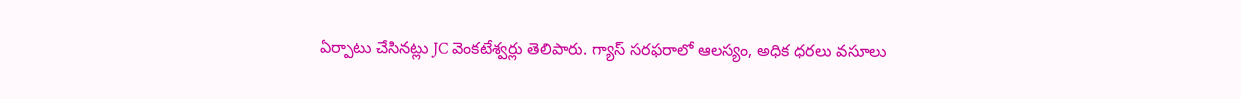ఏర్పాటు చేసినట్లు JC వెంకటేశ్వర్లు తెలిపారు. గ్యాస్ సరఫరాలో ఆలస్యం, అధిక ధరలు వసూలు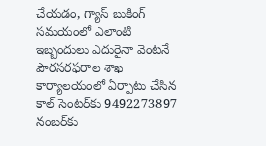చేయడం, గ్యాస్ బుకింగ్ సమయంలో ఎలాంటి ఇబ్బందులు ఎదురైనా వెంటనే పౌరసరఫరాల శాఖ కార్యాలయంలో ఏర్పాటు చేసిన కాల్ సెంటర్‌కు 9492273897 నంబర్‌కు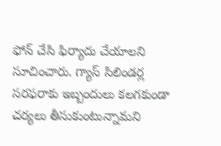ఫోన్ చేసి ఫిర్యాదు చేయాలని సూచించారు. గ్యాస్ సిలిండర్ల సరఫరాకు ఇబ్బందులు కలగకుండా చర్యలు తీసుకుంటున్నామని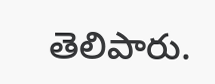తెలిపారు.